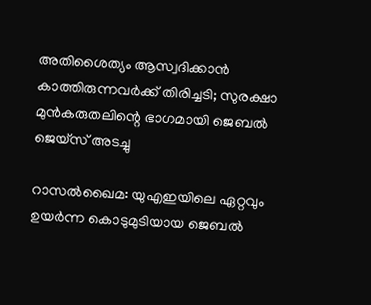അതിശൈത്യം ആസ്വദിക്കാൻ കാത്തിരുന്നവർക്ക് തിരിച്ചടി; സുരക്ഷാ മുൻകരുതലിന്റെ ഭാഗമായി ജെബൽ ജെയ്‌സ് അടച്ചു

റാസൽഖൈമ: യുഎഇയിലെ ഏറ്റവും ഉയർന്ന കൊടുമുടിയായ ജെബൽ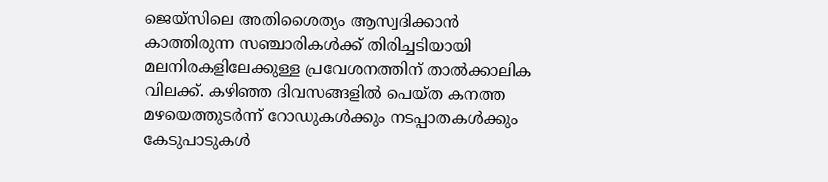ജെയ്‌സിലെ അതിശൈത്യം ആസ്വദിക്കാൻ കാത്തിരുന്ന സഞ്ചാരികൾക്ക് തിരിച്ചടിയായി മലനിരകളിലേക്കുള്ള പ്രവേശനത്തിന് താൽക്കാലിക വിലക്ക്. കഴിഞ്ഞ ദിവസങ്ങളിൽ പെയ്ത കനത്ത മഴയെത്തുടർന്ന് റോഡുകൾക്കും നടപ്പാതകൾക്കും കേടുപാടുകൾ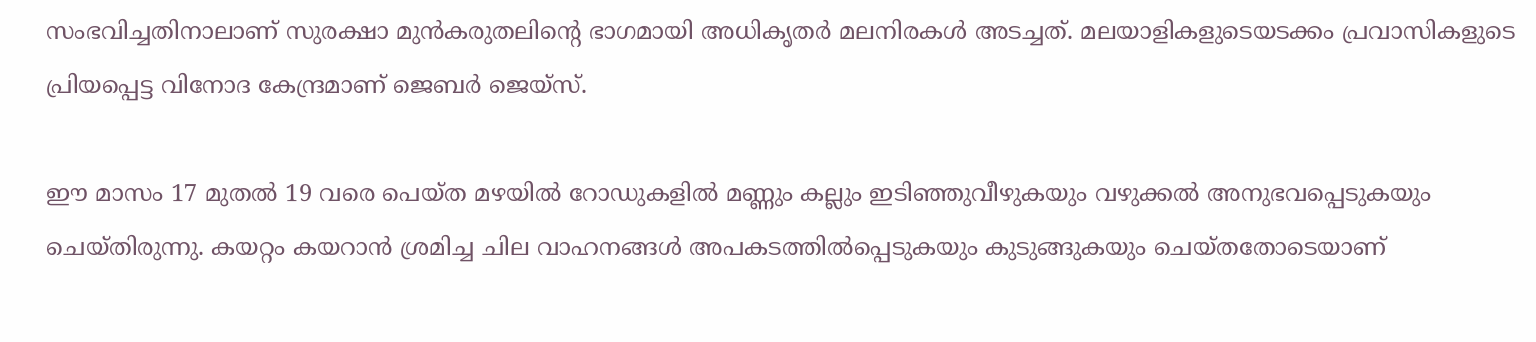സംഭവിച്ചതിനാലാണ് സുരക്ഷാ മുൻകരുതലിന്റെ ഭാഗമായി അധികൃതർ മലനിരകൾ അടച്ചത്. മലയാളികളുടെയടക്കം പ്രവാസികളുടെ പ്രിയപ്പെട്ട വിനോദ കേന്ദ്രമാണ് ജെബർ ജെയ്സ്.

ഈ മാസം 17 മുതൽ 19 വരെ പെയ്ത മഴയിൽ റോഡുകളിൽ മണ്ണും കല്ലും ഇടിഞ്ഞുവീഴുകയും വഴുക്കൽ അനുഭവപ്പെടുകയും ചെയ്തിരുന്നു. കയറ്റം കയറാൻ ശ്രമിച്ച ചില വാഹനങ്ങൾ അപകടത്തിൽപ്പെടുകയും കുടുങ്ങുകയും ചെയ്തതോടെയാണ്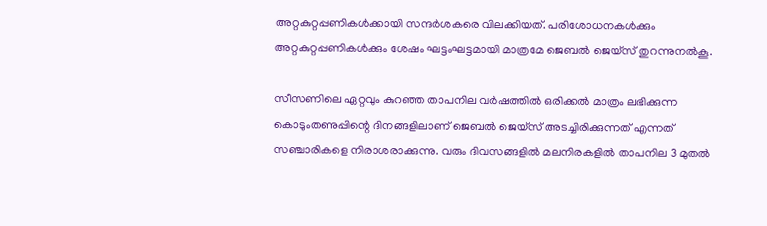അറ്റകുറ്റപ്പണികൾക്കായി സന്ദർശകരെ വിലക്കിയത്. പരിശോധനകൾക്കും അറ്റകുറ്റപ്പണികൾക്കും ശേഷം ഘട്ടംഘട്ടമായി മാത്രമേ ജെബൽ ജെയ്‌സ് തുറന്നുനൽകൂ.

സീസണിലെ ഏറ്റവും കുറഞ്ഞ താപനില വർഷത്തിൽ ഒരിക്കൽ മാത്രം ലഭിക്കുന്ന കൊടുംതണുപ്പിന്റെ ദിനങ്ങളിലാണ് ജെബൽ ജെയ്‌സ് അടച്ചിരിക്കുന്നത് എന്നത് സഞ്ചാരികളെ നിരാശരാക്കുന്നു. വരും ദിവസങ്ങളിൽ മലനിരകളിൽ താപനില 3 മുതൽ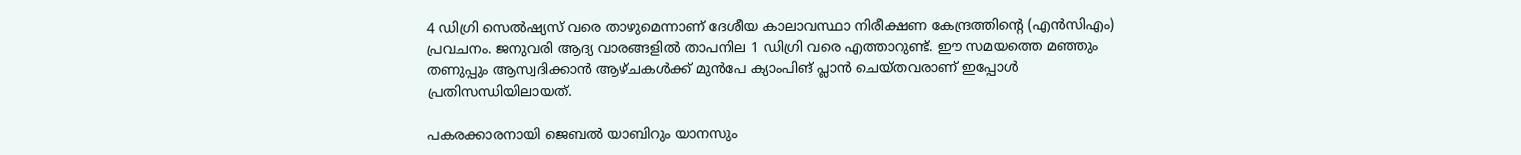4 ഡിഗ്രി സെൽഷ്യസ് വരെ താഴുമെന്നാണ് ദേശീയ കാലാവസ്ഥാ നിരീക്ഷണ കേന്ദ്രത്തിന്റെ (എൻസിഎം) പ്രവചനം. ജനുവരി ആദ്യ വാരങ്ങളിൽ താപനില 1 ഡിഗ്രി വരെ എത്താറുണ്ട്. ഈ സമയത്തെ മഞ്ഞും തണുപ്പും ആസ്വദിക്കാൻ ആഴ്ചകൾക്ക് മുൻപേ ക്യാംപിങ് പ്ലാൻ ചെയ്തവരാണ് ഇപ്പോൾ പ്രതിസന്ധിയിലായത്.

പകരക്കാരനായി ജെബൽ യാബിറും യാനസും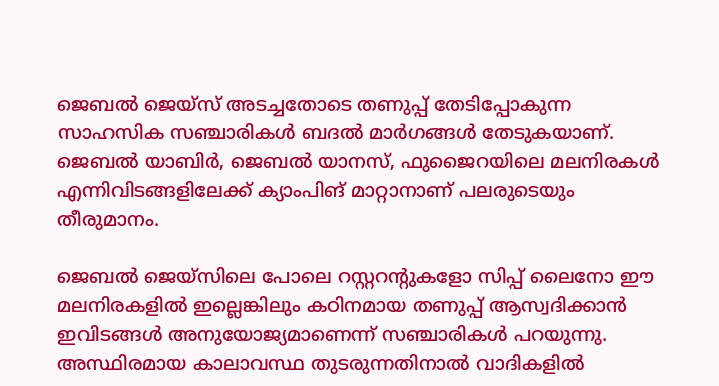ജെബൽ ജെയ്‌സ് അടച്ചതോടെ തണുപ്പ് തേടിപ്പോകുന്ന സാഹസിക സഞ്ചാരികൾ ബദൽ മാർഗങ്ങൾ തേടുകയാണ്. ജെബൽ യാബിർ, ജെബൽ യാനസ്, ഫുജൈറയിലെ മലനിരകൾ എന്നിവിടങ്ങളിലേക്ക് ക്യാംപിങ് മാറ്റാനാണ് പലരുടെയും തീരുമാനം.

ജെബൽ ജെയ്‌സിലെ പോലെ റസ്റ്ററന്റുകളോ സിപ്പ് ലൈനോ ഈ മലനിരകളിൽ ഇല്ലെങ്കിലും കഠിനമായ തണുപ്പ് ആസ്വദിക്കാൻ ഇവിടങ്ങൾ അനുയോജ്യമാണെന്ന് സഞ്ചാരികൾ പറയുന്നു. അസ്ഥിരമായ കാലാവസ്ഥ തുടരുന്നതിനാൽ വാദികളിൽ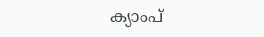ക്യാംപ്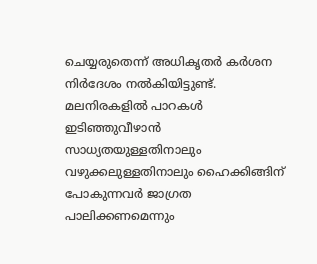ചെയ്യരുതെന്ന് അധികൃതർ കർശന നിർദേശം നൽകിയിട്ടുണ്ട്. മലനിരകളിൽ പാറകൾ ഇടിഞ്ഞുവീഴാൻ സാധ്യതയുള്ളതിനാലും വഴുക്കലുള്ളതിനാലും ഹൈക്കിങ്ങിന് പോകുന്നവർ ജാഗ്രത പാലിക്കണമെന്നും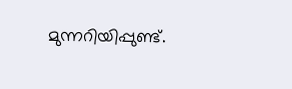മുന്നറിയിപ്പുണ്ട്.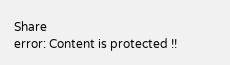Share
error: Content is protected !!